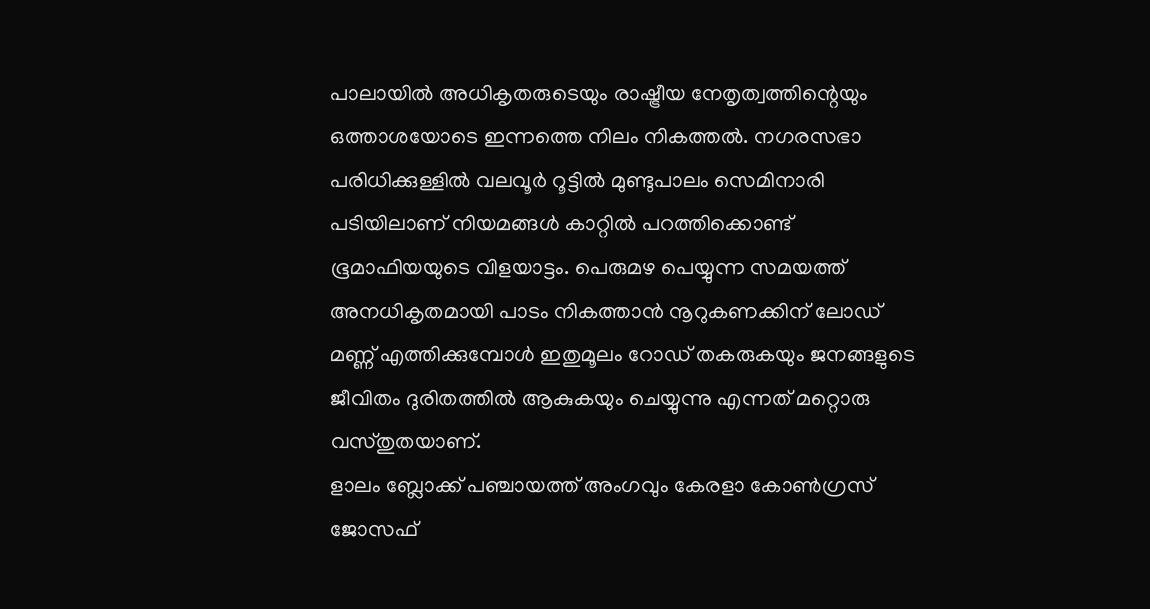പാലായിൽ അധികൃതരുടെയും രാഷ്ട്രീയ നേതൃത്വത്തിന്റെയും ഒത്താശയോടെ ഇന്നത്തെ നിലം നികത്തൽ. നഗരസഭാ പരിധിക്കുള്ളിൽ വലവൂർ റൂട്ടിൽ മുണ്ടുപാലം സെമിനാരി പടിയിലാണ് നിയമങ്ങൾ കാറ്റിൽ പറത്തിക്കൊണ്ട് ഭൂമാഫിയയുടെ വിളയാട്ടം. പെരുമഴ പെയ്യുന്ന സമയത്ത് അനധികൃതമായി പാടം നികത്താൻ നൂറുകണക്കിന് ലോഡ് മണ്ണ് എത്തിക്കുമ്പോൾ ഇതുമൂലം റോഡ് തകരുകയും ജനങ്ങളുടെ ജീവിതം ദുരിതത്തിൽ ആകുകയും ചെയ്യുന്നു എന്നത് മറ്റൊരു വസ്തുതയാണ്.
ളാലം ബ്ലോക്ക് പഞ്ചായത്ത് അംഗവും കേരളാ കോൺഗ്രസ് ജോസഫ്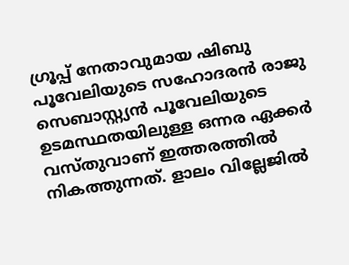ഗ്രൂപ്പ് നേതാവുമായ ഷിബു പൂവേലിയുടെ സഹോദരൻ രാജു സെബാസ്റ്റ്യൻ പൂവേലിയുടെ ഉടമസ്ഥതയിലുള്ള ഒന്നര ഏക്കർ വസ്തുവാണ് ഇത്തരത്തിൽ നികത്തുന്നത്. ളാലം വില്ലേജിൽ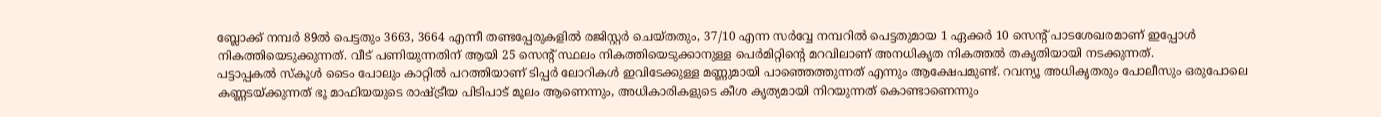ബ്ലോക്ക് നമ്പർ 89ൽ പെട്ടതും 3663, 3664 എന്നീ തണ്ടപ്പേരുകളിൽ രജിസ്റ്റർ ചെയ്തതും, 37/10 എന്ന സർവ്വേ നമ്പറിൽ പെട്ടതുമായ 1 ഏക്കർ 10 സെന്റ് പാടശേഖരമാണ് ഇപ്പോൾ നികത്തിയെടുക്കുന്നത്. വീട് പണിയുന്നതിന് ആയി 25 സെന്റ് സ്ഥലം നികത്തിയെടുക്കാനുള്ള പെർമിറ്റിന്റെ മറവിലാണ് അനധികൃത നികത്തൽ തകൃതിയായി നടക്കുന്നത്.
പട്ടാപ്പകൽ സ്കൂൾ ടൈം പോലും കാറ്റിൽ പറത്തിയാണ് ടിപ്പർ ലോറികൾ ഇവിടേക്കുള്ള മണ്ണുമായി പാഞ്ഞെത്തുന്നത് എന്നും ആക്ഷേപമുണ്ട്. റവന്യൂ അധികൃതരും പോലീസും ഒരുപോലെ കണ്ണടയ്ക്കുന്നത് ഭൂ മാഫിയയുടെ രാഷ്ട്രീയ പിടിപാട് മൂലം ആണെന്നും, അധികാരികളുടെ കീശ കൃത്യമായി നിറയുന്നത് കൊണ്ടാണെന്നും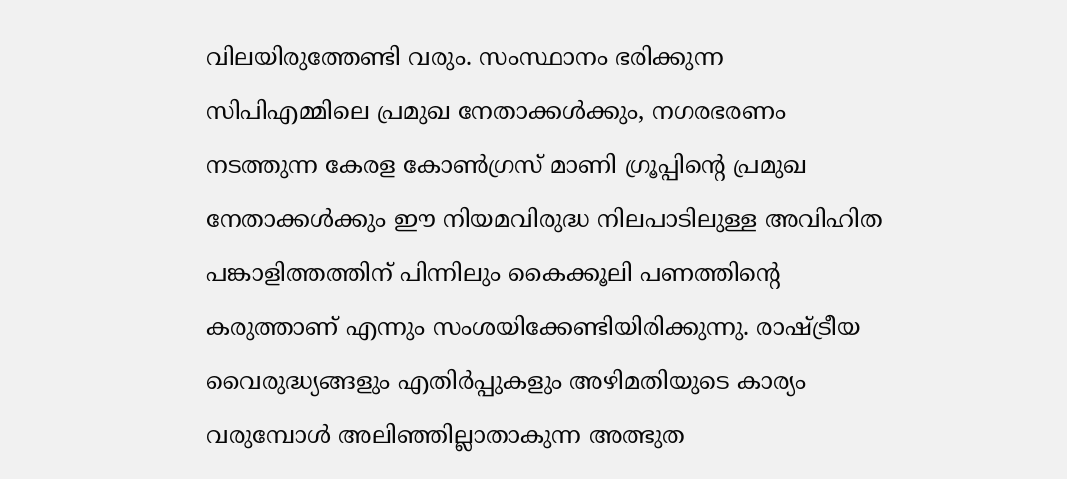വിലയിരുത്തേണ്ടി വരും. സംസ്ഥാനം ഭരിക്കുന്ന സിപിഎമ്മിലെ പ്രമുഖ നേതാക്കൾക്കും, നഗരഭരണം നടത്തുന്ന കേരള കോൺഗ്രസ് മാണി ഗ്രൂപ്പിന്റെ പ്രമുഖ നേതാക്കൾക്കും ഈ നിയമവിരുദ്ധ നിലപാടിലുള്ള അവിഹിത പങ്കാളിത്തത്തിന് പിന്നിലും കൈക്കൂലി പണത്തിന്റെ കരുത്താണ് എന്നും സംശയിക്കേണ്ടിയിരിക്കുന്നു. രാഷ്ട്രീയ വൈരുദ്ധ്യങ്ങളും എതിർപ്പുകളും അഴിമതിയുടെ കാര്യം വരുമ്പോൾ അലിഞ്ഞില്ലാതാകുന്ന അത്ഭുത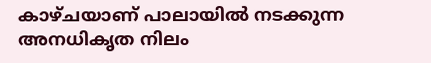കാഴ്ചയാണ് പാലായിൽ നടക്കുന്ന അനധികൃത നിലം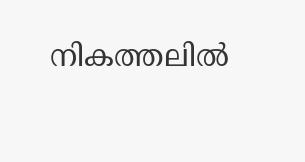നികത്തലിൽ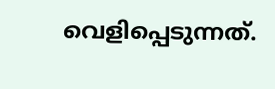വെളിപ്പെടുന്നത്.